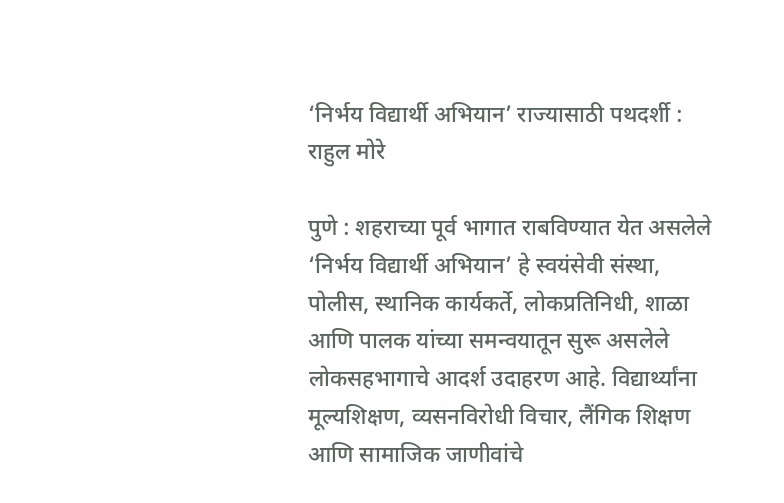‘निर्भय विद्यार्थी अभियान’ राज्यासाठी पथदर्शी : राहुल मोरे

पुणे : शहराच्या पूर्व भागात राबविण्यात येत असलेले ‘निर्भय विद्यार्थी अभियान’ हे स्वयंसेवी संस्था, पोलीस, स्थानिक कार्यकर्ते, लोकप्रतिनिधी, शाळा आणि पालक यांच्या समन्वयातून सुरू असलेले लोकसहभागाचे आदर्श उदाहरण आहे. विद्यार्थ्यांना मूल्यशिक्षण, व्यसनविरोधी विचार, लैंगिक शिक्षण आणि सामाजिक जाणीवांचे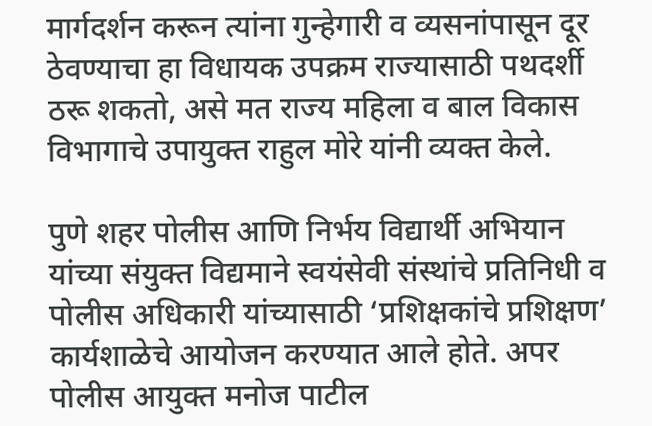मार्गदर्शन करून त्यांना गुन्हेगारी व व्यसनांपासून दूर ठेवण्याचा हा विधायक उपक्रम राज्यासाठी पथदर्शी ठरू शकतो, असे मत राज्य महिला व बाल विकास विभागाचे उपायुक्त राहुल मोरे यांनी व्यक्त केले.

पुणे शहर पोलीस आणि निर्भय विद्यार्थी अभियान यांच्या संयुक्त विद्यमाने स्वयंसेवी संस्थांचे प्रतिनिधी व पोलीस अधिकारी यांच्यासाठी ‘प्रशिक्षकांचे प्रशिक्षण’ कार्यशाळेचे आयोजन करण्यात आले होते. अपर पोलीस आयुक्त मनोज पाटील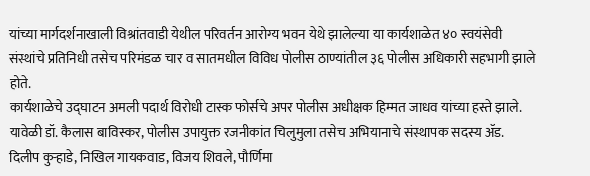यांच्या मार्गदर्शनाखाली विश्रांतवाडी येथील परिवर्तन आरोग्य भवन येथे झालेल्या या कार्यशाळेत ४० स्वयंसेवी संस्थांचे प्रतिनिधी तसेच परिमंडळ चार व सातमधील विविध पोलीस ठाण्यांतील ३६ पोलीस अधिकारी सहभागी झाले होते.
कार्यशाळेचे उद्घाटन अमली पदार्थ विरोधी टास्क फोर्सचे अपर पोलीस अधीक्षक हिम्मत जाधव यांच्या हस्ते झाले. यावेळी डॉ. कैलास बाविस्कर, पोलीस उपायुक्त रजनीकांत चिलुमुला तसेच अभियानाचे संस्थापक सदस्य ॲड. दिलीप कुऱ्हाडे, निखिल गायकवाड, विजय शिवले, पौर्णिमा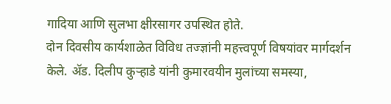गादिया आणि सुलभा क्षीरसागर उपस्थित होते.
दोन दिवसीय कार्यशाळेत विविध तज्ज्ञांनी महत्त्वपूर्ण विषयांवर मार्गदर्शन केले. ॲड. दिलीप कुऱ्हाडे यांनी कुमारवयीन मुलांच्या समस्या,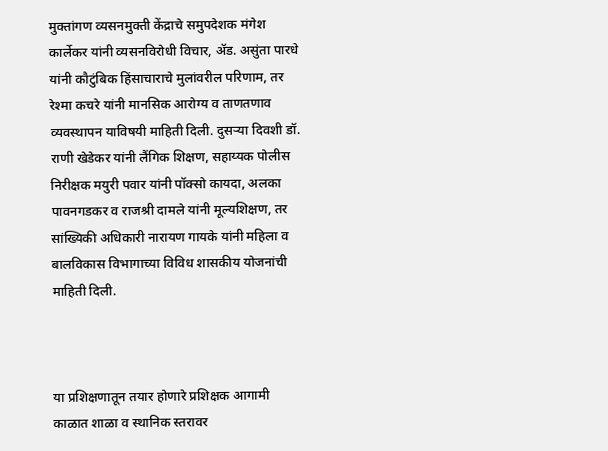मुक्तांगण व्यसनमुक्ती केंद्राचे समुपदेशक मंगेश कार्लेकर यांनी व्यसनविरोधी विचार, ॲड. असुंता पारधे यांनी कौटुंबिक हिंसाचाराचे मुलांवरील परिणाम, तर रेश्मा कचरे यांनी मानसिक आरोग्य व ताणतणाव व्यवस्थापन याविषयी माहिती दिली. दुसऱ्या दिवशी डॉ. राणी खेडेकर यांनी लैंगिक शिक्षण, सहाय्यक पोलीस निरीक्षक मयुरी पवार यांनी पॉक्सो कायदा, अलका पावनगडकर व राजश्री दामले यांनी मूल्यशिक्षण, तर सांख्यिकी अधिकारी नारायण गायके यांनी महिला व बालविकास विभागाच्या विविध शासकीय योजनांची माहिती दिली.



या प्रशिक्षणातून तयार होणारे प्रशिक्षक आगामी काळात शाळा व स्थानिक स्तरावर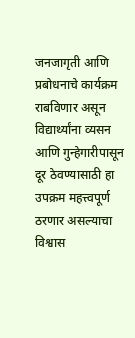जनजागृती आणि प्रबोधनाचे कार्यक्रम राबविणार असून विद्यार्थ्यांना व्यसन आणि गुन्हेगारीपासून दूर ठेवण्यासाठी हा उपक्रम महत्त्वपूर्ण ठरणार असल्याचा विश्वास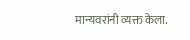मान्यवरांनी व्यक्त केला.